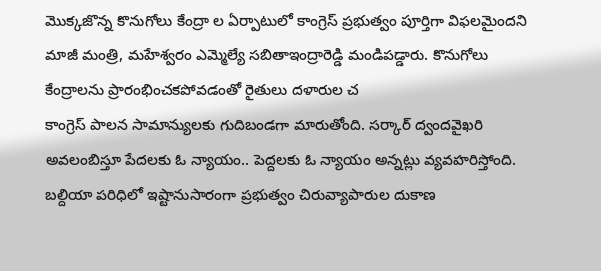మొక్కజొన్న కొనుగోలు కేంద్రా ల ఏర్పాటులో కాంగ్రెస్ ప్రభుత్వం పూర్తిగా విఫలమైందని మాజీ మంత్రి, మహేశ్వరం ఎమ్మెల్యే సబితాఇంద్రారెడ్డి మండిపడ్డారు. కొనుగోలు కేంద్రాలను ప్రారంభించకపోవడంతో రైతులు దళారుల చ
కాంగ్రెస్ పాలన సామాన్యులకు గుదిబండగా మారుతోంది. సర్కార్ ద్వందవైఖరి అవలంబిస్తూ పేదలకు ఓ న్యాయం.. పెద్దలకు ఓ న్యాయం అన్నట్లు వ్యవహరిస్తోంది. బల్దియా పరిధిలో ఇష్టానుసారంగా ప్రభుత్వం చిరువ్యాపారుల దుకాణ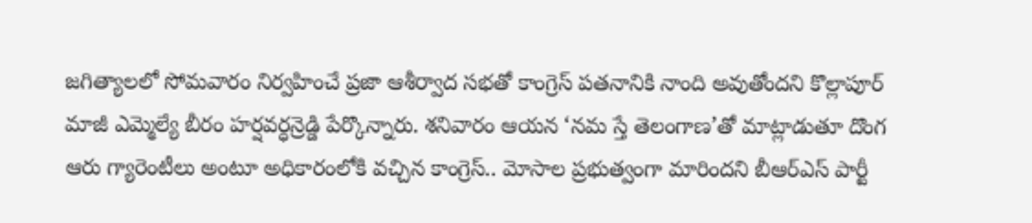జగిత్యాలలో సోమవారం నిర్వహించే ప్రజా ఆశీర్వాద సభతో కాంగ్రెస్ పతనానికి నాంది అవుతోందని కొల్లాపూర్ మాజీ ఎమ్మెల్యే బీరం హర్షవర్ధన్రెడ్డి పేర్కొన్నారు. శనివారం ఆయన ‘నమ స్తే తెలంగాణ’తో మాట్లాడుతూ దొంగ
ఆరు గ్యారెంటీలు అంటూ అధికారంలోకి వచ్చిన కాంగ్రెస్.. మోసాల ప్రభుత్వంగా మారిందని బీఆర్ఎస్ పార్టీ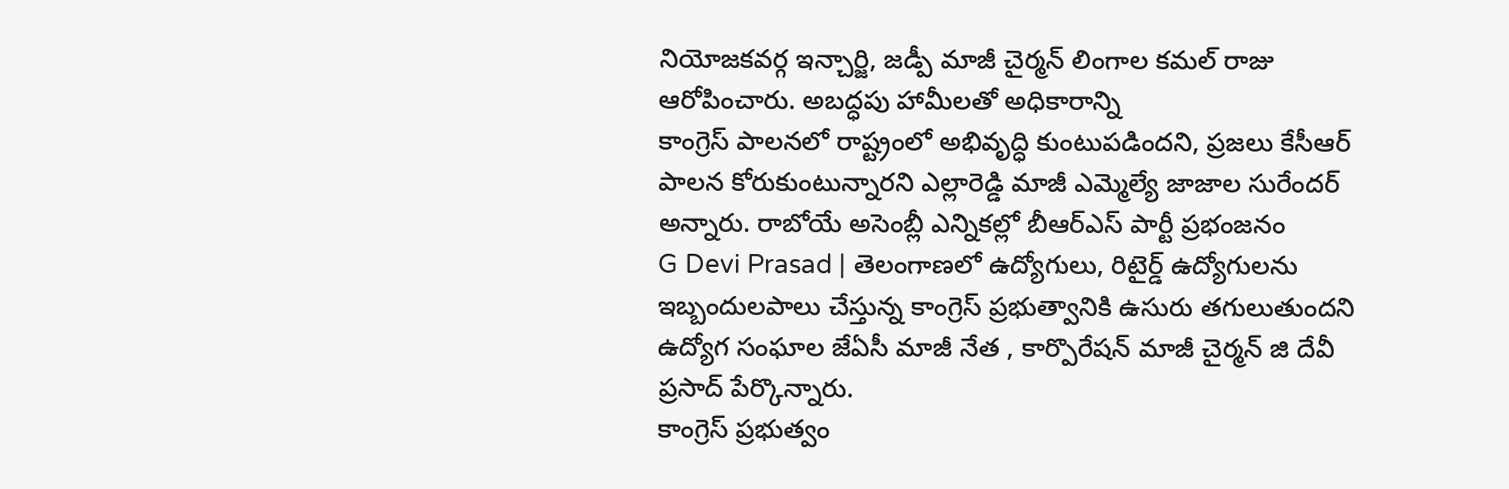నియోజకవర్గ ఇన్చార్జి, జడ్పీ మాజీ చైర్మన్ లింగాల కమల్ రాజు ఆరోపించారు. అబద్ధపు హామీలతో అధికారాన్ని
కాంగ్రెస్ పాలనలో రాష్ట్రంలో అభివృద్ధి కుంటుపడిందని, ప్రజలు కేసీఆర్ పాలన కోరుకుంటున్నారని ఎల్లారెడ్డి మాజీ ఎమ్మెల్యే జాజాల సురేందర్ అన్నారు. రాబోయే అసెంబ్లీ ఎన్నికల్లో బీఆర్ఎస్ పార్టీ ప్రభంజనం
G Devi Prasad | తెలంగాణలో ఉద్యోగులు, రిటైర్డ్ ఉద్యోగులను ఇబ్బందులపాలు చేస్తున్న కాంగ్రెస్ ప్రభుత్వానికి ఉసురు తగులుతుందని ఉద్యోగ సంఘాల జేఏసీ మాజీ నేత , కార్పొరేషన్ మాజీ చైర్మన్ జి దేవీ ప్రసాద్ పేర్కొన్నారు.
కాంగ్రెస్ ప్రభుత్వం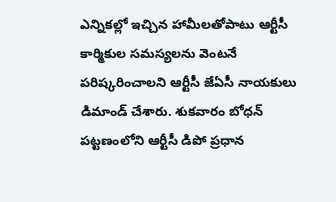ఎన్నికల్లో ఇచ్చిన హామీలతోపాటు ఆర్టీసీ కార్మికుల సమస్యలను వెంటనే పరిష్కరించాలని ఆర్టీసీ జేఏసీ నాయకులు డిమాండ్ చేశారు. శుకవారం బోధన్ పట్టణంలోని ఆర్టీసీ డిపో ప్రధాన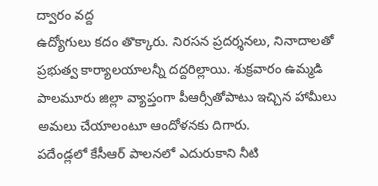ద్వారం వద్ద
ఉద్యోగులు కదం తొక్కారు. నిరసన ప్రదర్శనలు, నినాదాలతో ప్రభుత్వ కార్యాలయాలన్నీ దద్దరిల్లాయి. శుక్రవారం ఉమ్మడి పాలమూరు జిల్లా వ్యాప్తంగా పీఆర్సీతోపాటు ఇచ్చిన హామీలు అమలు చేయాలంటూ ఆందోళనకు దిగారు.
పదేండ్లలో కేసీఆర్ పాలనలో ఎదురుకాని నీటి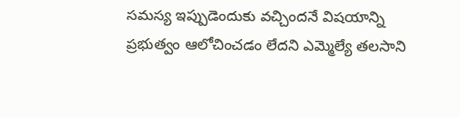సమస్య ఇప్పుడెందుకు వచ్చిందనే విషయాన్ని ప్రభుత్వం ఆలోచించడం లేదని ఎమ్మెల్యే తలసాని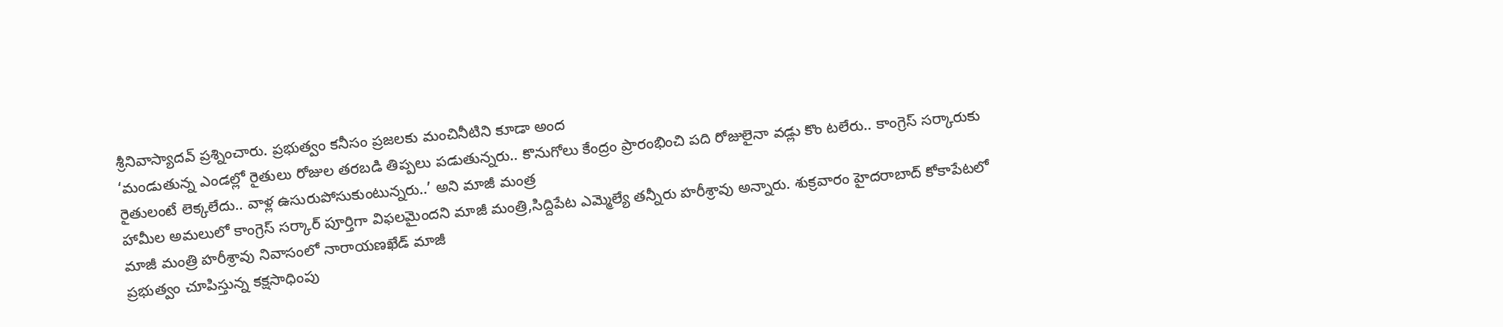శ్రీనివాస్యాదవ్ ప్రశ్నించారు. ప్రభుత్వం కనీసం ప్రజలకు మంచినీటిని కూడా అంద
‘మండుతున్న ఎండల్లో రైతులు రోజుల తరబడి తిప్పలు పడుతున్నరు.. కొనుగోలు కేంద్రం ప్రారంభించి పది రోజులైనా వడ్లు కొం టలేరు.. కాంగ్రెస్ సర్కారుకు రైతులంటే లెక్కలేదు.. వాళ్ల ఉసురుపోసుకుంటున్నరు..’ అని మాజీ మంత్ర
హామీల అమలులో కాంగ్రెస్ సర్కార్ పూర్తిగా విఫలమైందని మాజీ మంత్రి,సిద్దిపేట ఎమ్మెల్యే తన్నీరు హరీశ్రావు అన్నారు. శుక్రవారం హైదరాబాద్ కోకాపేటలో మాజీ మంత్రి హరీశ్రావు నివాసంలో నారాయణఖేడ్ మాజీ
ప్రభుత్వం చూపిస్తున్న కక్షసాధింపు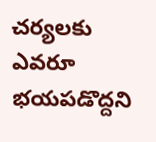చర్యలకు ఎవరూ భయపడొద్దని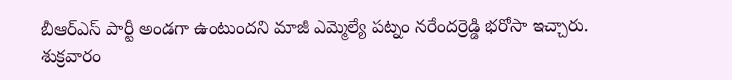బీఆర్ఎస్ పార్టీ అండగా ఉంటుందని మాజీ ఎమ్మెల్యే పట్నం నరేందర్రెడ్డి భరోసా ఇచ్చారు. శుక్రవారం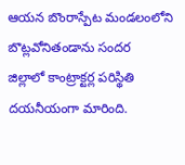ఆయన బొంరాస్పేట మండలంలోని బొట్లవోనితండాను సందర
జిల్లాలో కాంట్రాక్టర్ల పరిస్థితి దయనీయంగా మారింది.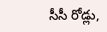సీసీ రోడ్లు,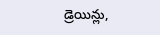డ్రెయిన్లు,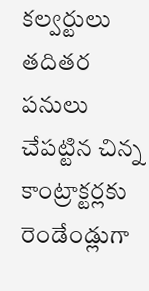కల్వర్టులు తదితర పనులు చేపట్టిన చిన్న కాంట్రాక్టర్లకు రెండేండ్లుగా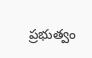ప్రభుత్వం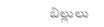బిల్లులు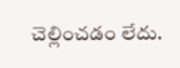చెల్లించడం లేదు.